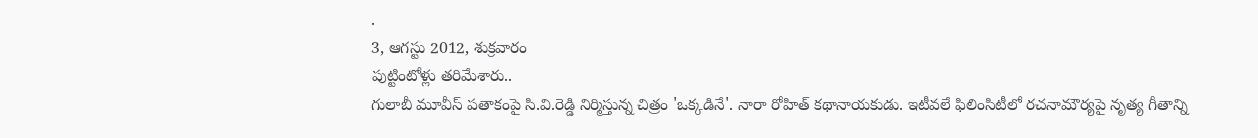.
3, ఆగస్టు 2012, శుక్రవారం
పుట్టింటోళ్లు తరిమేశారు..
గులాబీ మూవీస్ పతాకంపై సి.వి.రెడ్డి నిర్మిస్తున్న చిత్రం 'ఒక్కడినే'. నారా రోహిత్ కథానాయకుడు. ఇటీవలే ఫిలింసిటీలో రచనామౌర్యపై నృత్య గీతాన్ని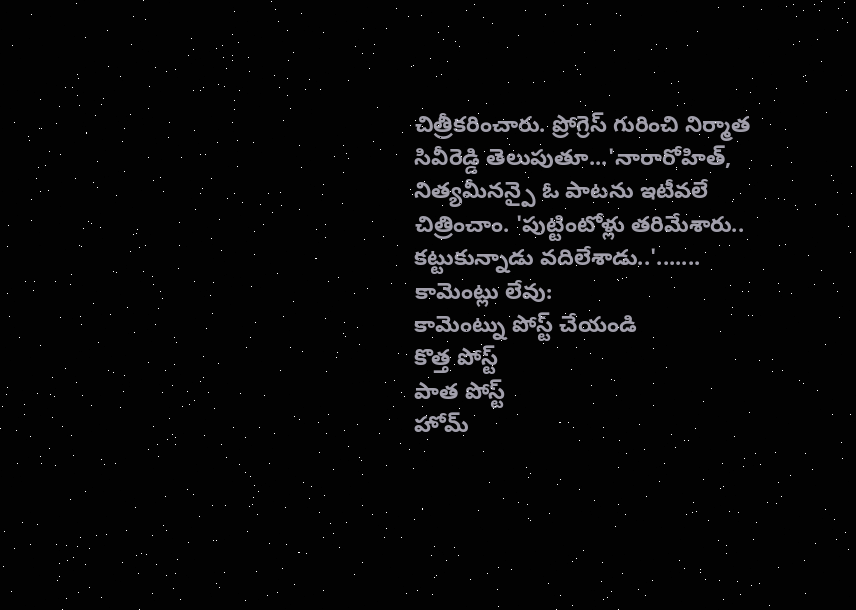చిత్రీకరించారు. ప్రోగ్రెస్ గురించి నిర్మాత సివీరెడ్డి తెలుపుతూ...'నారారోహిత్, నిత్యమీనన్పై ఓ పాటను ఇటీవలే చిత్రించాం. 'పుట్టింటోళ్లు తరిమేశారు.. కట్టుకున్నాడు వదిలేశాడు..'.......
కామెంట్లు లేవు:
కామెంట్ను పోస్ట్ చేయండి
కొత్త పోస్ట్
పాత పోస్ట్
హోమ్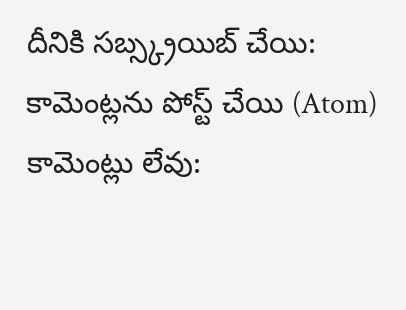దీనికి సబ్స్క్రయిబ్ చేయి:
కామెంట్లను పోస్ట్ చేయి (Atom)
కామెంట్లు లేవు: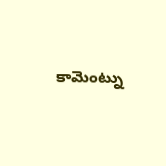కామెంట్ను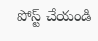పోస్ట్ చేయండి